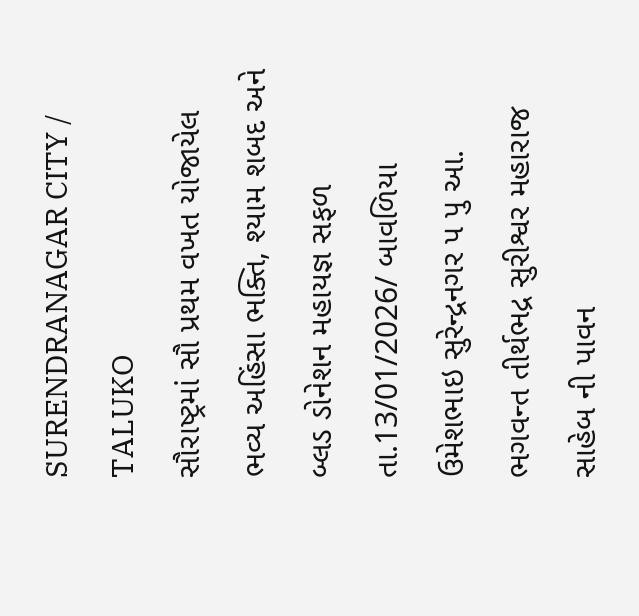SURENDRANAGAR CITY / TALUKO
સૌરાષ્ટ્રમાં સૌ પ્રથમ વખત યોજાયેલ ભવ્ય અહિંસા ભક્તિ, શ્યામ શબદ અને બ્લડ ડોનેશન મહાયજ્ઞ સફળ
તા.13/01/2026/ બાવળિયા ઉમેશભાઇ સુરેન્દ્રનગર પ પુ આ. ભગવન્ત તીર્થભદ્ર સુરીશ્વર મહારાજ સાહેબ ની પાવન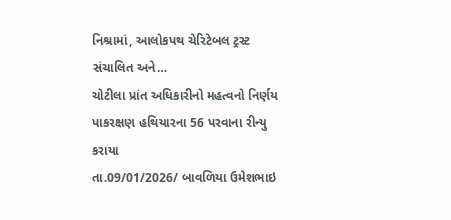નિશ્રામાં, આલોકપથ ચેરિટેબલ ટ્રસ્ટ સંચાલિત અને…
ચોટીલા પ્રાંત અધિકારીનો મહત્વનો નિર્ણય પાકરક્ષણ હથિયારના 56 પરવાના રીન્યુ કરાયા
તા.09/01/2026/ બાવળિયા ઉમેશભાઇ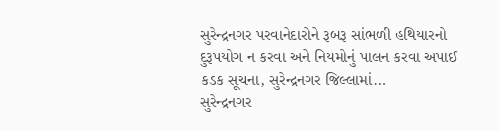સુરેન્દ્રનગર પરવાનેદારોને રૂબરૂ સાંભળી હથિયારનો દુરૂપયોગ ન કરવા અને નિયમોનું પાલન કરવા અપાઈ કડક સૂચના, સુરેન્દ્રનગર જિલ્લામાં…
સુરેન્દ્રનગર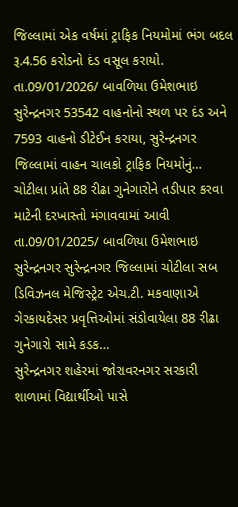જિલ્લામાં એક વર્ષમાં ટ્રાફિક નિયમોમાં ભંગ બદલ રૂ.4.56 કરોડનો દંડ વસૂલ કરાયો.
તા.09/01/2026/ બાવળિયા ઉમેશભાઇ સુરેન્દ્રનગર 53542 વાહનોનો સ્થળ પર દંડ અને 7593 વાહનો ડીટેઈન કરાયા, સુરેન્દ્રનગર જિલ્લામાં વાહન ચાલકો ટ્રાફિક નિયમોનું…
ચોટીલા પ્રાંતે 88 રીઢા ગુનેગારોને તડીપાર કરવા માટેની દરખાસ્તો મંગાવવામાં આવી
તા.09/01/2025/ બાવળિયા ઉમેશભાઇ સુરેન્દ્રનગર સુરેન્દ્રનગર જિલ્લામાં ચોટીલા સબ ડિવિઝનલ મેજિસ્ટ્રેટ એચ.ટી. મકવાણાએ ગેરકાયદેસર પ્રવૃત્તિઓમાં સંડોવાયેલા 88 રીઢા ગુનેગારો સામે કડક…
સુરેન્દ્રનગર શહેરમાં જોરાવરનગર સરકારી શાળામાં વિદ્યાર્થીઓ પાસે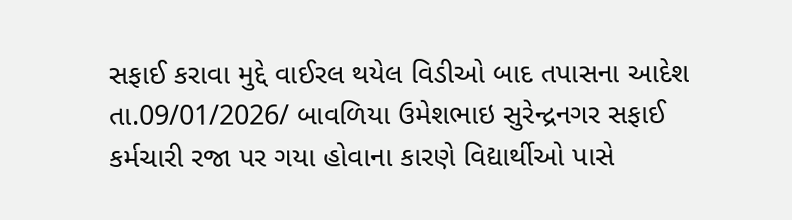સફાઈ કરાવા મુદ્દે વાઈરલ થયેલ વિડીઓ બાદ તપાસના આદેશ
તા.09/01/2026/ બાવળિયા ઉમેશભાઇ સુરેન્દ્રનગર સફાઈ કર્મચારી રજા પર ગયા હોવાના કારણે વિદ્યાર્થીઓ પાસે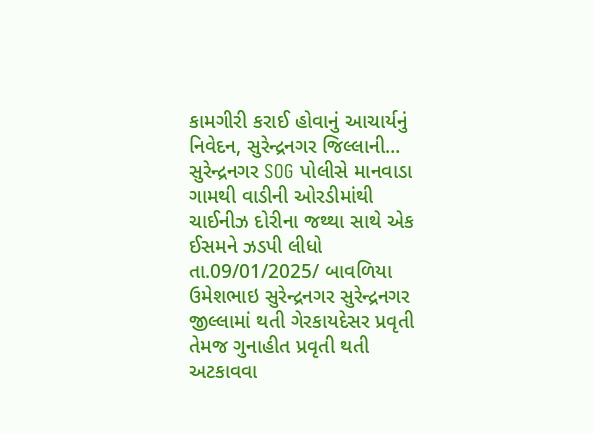કામગીરી કરાઈ હોવાનું આચાર્યનું નિવેદન, સુરેન્દ્રનગર જિલ્લાની…
સુરેન્દ્રનગર SOG પોલીસે માનવાડા ગામથી વાડીની ઓરડીમાંથી ચાઈનીઝ દોરીના જથ્થા સાથે એક ઈસમને ઝડપી લીધો
તા.09/01/2025/ બાવળિયા ઉમેશભાઇ સુરેન્દ્રનગર સુરેન્દ્રનગર જીલ્લામાં થતી ગેરકાયદેસર પ્રવૃતી તેમજ ગુનાહીત પ્રવૃતી થતી અટકાવવા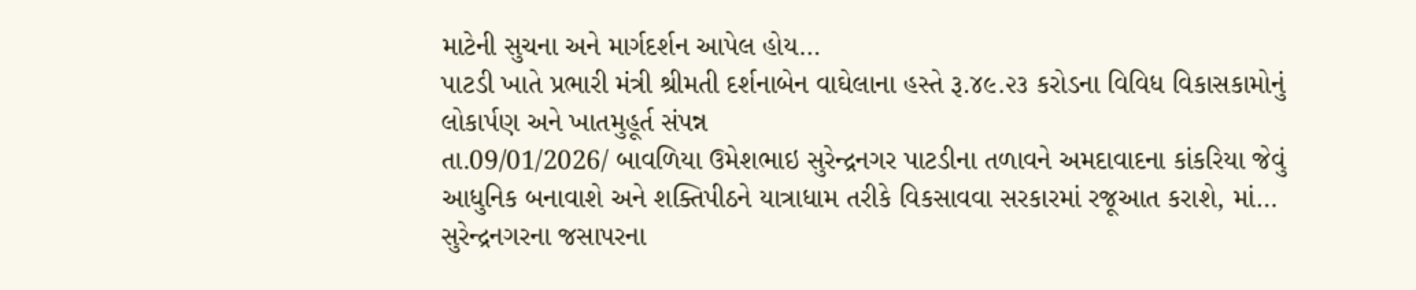માટેની સુચના અને માર્ગદર્શન આપેલ હોય…
પાટડી ખાતે પ્રભારી મંત્રી શ્રીમતી દર્શનાબેન વાઘેલાના હસ્તે રૂ.૪૯.૨૩ કરોડના વિવિધ વિકાસકામોનું લોકાર્પણ અને ખાતમુહૂર્ત સંપન્ન
તા.09/01/2026/ બાવળિયા ઉમેશભાઇ સુરેન્દ્રનગર પાટડીના તળાવને અમદાવાદના કાંકરિયા જેવું આધુનિક બનાવાશે અને શક્તિપીઠને યાત્રાધામ તરીકે વિકસાવવા સરકારમાં રજૂઆત કરાશે, માં…
સુરેન્દ્રનગરના જસાપરના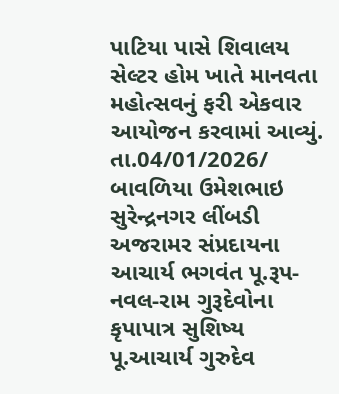પાટિયા પાસે શિવાલય સેલ્ટર હોમ ખાતે માનવતા મહોત્સવનું ફરી એકવાર આયોજન કરવામાં આવ્યું.
તા.04/01/2026/ બાવળિયા ઉમેશભાઇ સુરેન્દ્રનગર લીંબડી અજરામર સંપ્રદાયના આચાર્ય ભગવંત પૂ.રૂપ-નવલ-રામ ગુરૂદેવોના કૃપાપાત્ર સુશિષ્ય પૂ.આચાર્ય ગુરુદેવ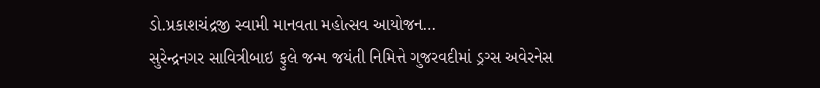ડો.પ્રકાશચંદ્રજી સ્વામી માનવતા મહોત્સવ આયોજન…
સુરેન્દ્રનગર સાવિત્રીબાઇ ફુલે જન્મ જયંતી નિમિત્તે ગુજરવદીમાં ડ્રગ્સ અવેરનેસ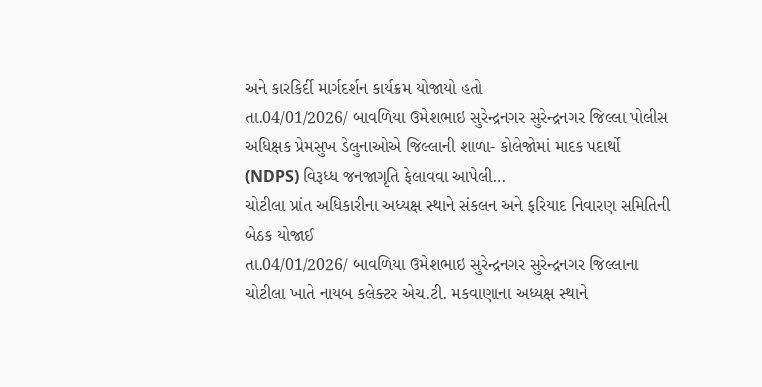અને કારકિર્દી માર્ગદર્શન કાર્યક્રમ યોજાયો હતો
તા.04/01/2026/ બાવળિયા ઉમેશભાઇ સુરેન્દ્રનગર સુરેન્દ્રનગર જિલ્લા પોલીસ અધિક્ષક પ્રેમસુખ ડેલુનાઓએ જિલ્લાની શાળા- કોલેજોમાં માદક પદાર્થો (NDPS) વિરૂધ્ધ જનજાગૃતિ ફેલાવવા આપેલી…
ચોટીલા પ્રાંત અધિકારીના અધ્યક્ષ સ્થાને સંકલન અને ફરિયાદ નિવારણ સમિતિની બેઠક યોજાઈ
તા.04/01/2026/ બાવળિયા ઉમેશભાઇ સુરેન્દ્રનગર સુરેન્દ્રનગર જિલ્લાના ચોટીલા ખાતે નાયબ કલેક્ટર એચ.ટી. મકવાણાના અધ્યક્ષ સ્થાને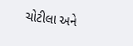ચોટીલા અને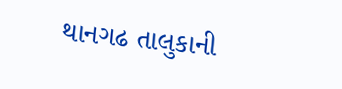થાનગઢ તાલુકાની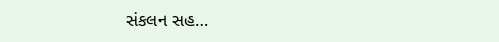સંકલન સહ…